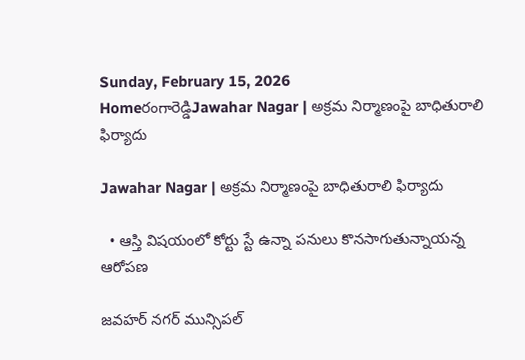Sunday, February 15, 2026
Homeరంగారెడ్డిJawahar Nagar | అక్రమ నిర్మాణంపై బాధితురాలి ఫిర్యాదు

Jawahar Nagar | అక్రమ నిర్మాణంపై బాధితురాలి ఫిర్యాదు

  • ఆస్తి విషయంలో కోర్టు స్టే ఉన్నా పనులు కొనసాగుతున్నాయన్న ఆరోపణ

జవహర్ నగర్ మున్సిపల్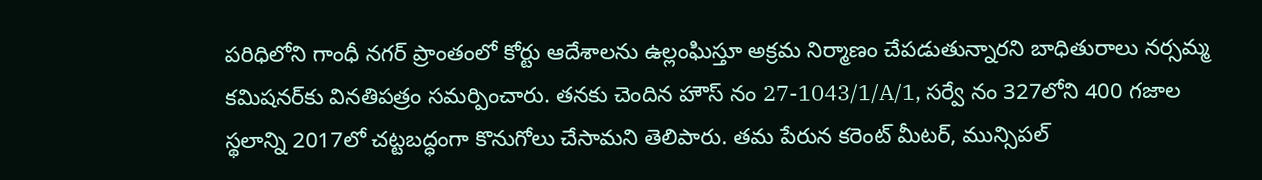పరిధిలోని గాంధీ నగర్ ప్రాంతంలో కోర్టు ఆదేశాలను ఉల్లంఘిస్తూ అక్రమ నిర్మాణం చేపడుతున్నారని బాధితురాలు నర్సమ్మ కమిషనర్‌కు వినతిపత్రం సమర్పించారు. తనకు చెందిన హౌస్ నం 27-1043/1/A/1, సర్వే నం 327లోని 400 గజాల స్థలాన్ని 2017లో చట్టబద్ధంగా కొనుగోలు చేసామని తెలిపారు. తమ పేరున కరెంట్ మీటర్, మున్సిపల్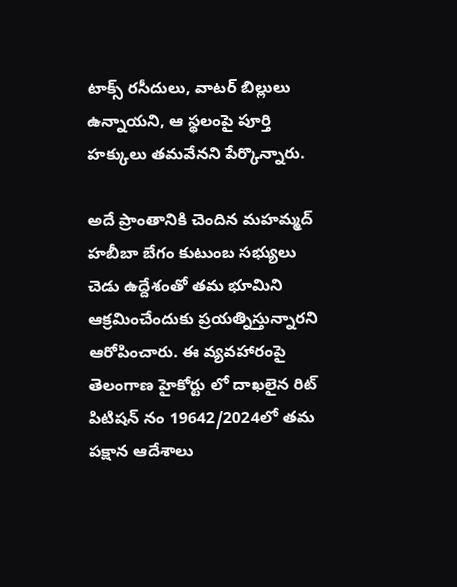టాక్స్ రసీదులు, వాటర్ బిల్లులు ఉన్నాయని, ఆ స్థలంపై పూర్తి హక్కులు తమవేనని పేర్కొన్నారు.

అదే ప్రాంతానికి చెందిన మహమ్మద్ హబీబా బేగం కుటుంబ సభ్యులు చెడు ఉద్దేశంతో తమ భూమిని ఆక్రమించేందుకు ప్రయత్నిస్తున్నారని ఆరోపించారు. ఈ వ్యవహారంపై తెలంగాణ హైకోర్టు లో దాఖలైన రిట్ పిటిషన్ నం 19642/2024లో తమ పక్షాన ఆదేశాలు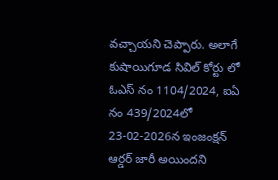వచ్చాయని చెప్పారు. అలాగే కుషాయిగూడ సివిల్ కోర్టు లో ఓఎస్ నం 1104/2024, ఐఏ నం 439/2024లో 23-02-2026న ఇంజంక్షన్ ఆర్డర్ జారీ అయిందని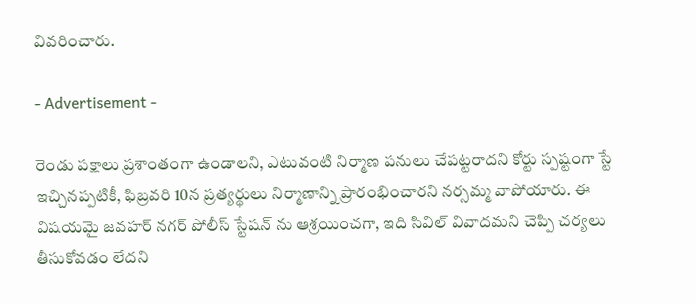వివరించారు.

- Advertisement -

రెండు పక్షాలు ప్రశాంతంగా ఉండాలని, ఎటువంటి నిర్మాణ పనులు చేపట్టరాదని కోర్టు స్పష్టంగా స్టే ఇచ్చినప్పటికీ, ఫిబ్రవరి 10న ప్రత్యర్థులు నిర్మాణాన్ని ప్రారంభించారని నర్సమ్మ వాపోయారు. ఈ విషయమై జవహర్ నగర్ పోలీస్ స్టేషన్ ను ఆశ్రయించగా, ఇది సివిల్ వివాదమని చెప్పి చర్యలు తీసుకోవడం లేదని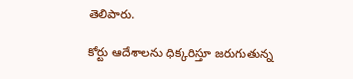తెలిపారు.

కోర్టు ఆదేశాలను ధిక్కరిస్తూ జరుగుతున్న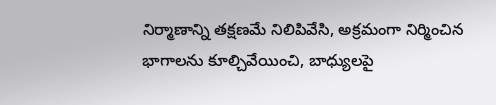నిర్మాణాన్ని తక్షణమే నిలిపివేసి, అక్రమంగా నిర్మించిన భాగాలను కూల్చివేయించి, బాధ్యులపై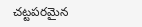చట్టపరమైన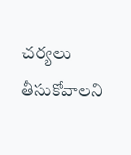చర్యలు తీసుకోవాలని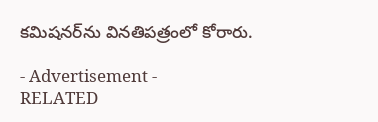కమిషనర్‌ను వినతిపత్రంలో కోరారు.

- Advertisement -
RELATED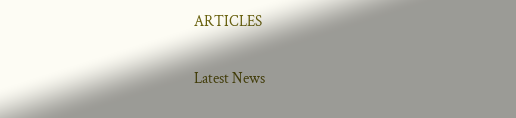ARTICLES

Latest News